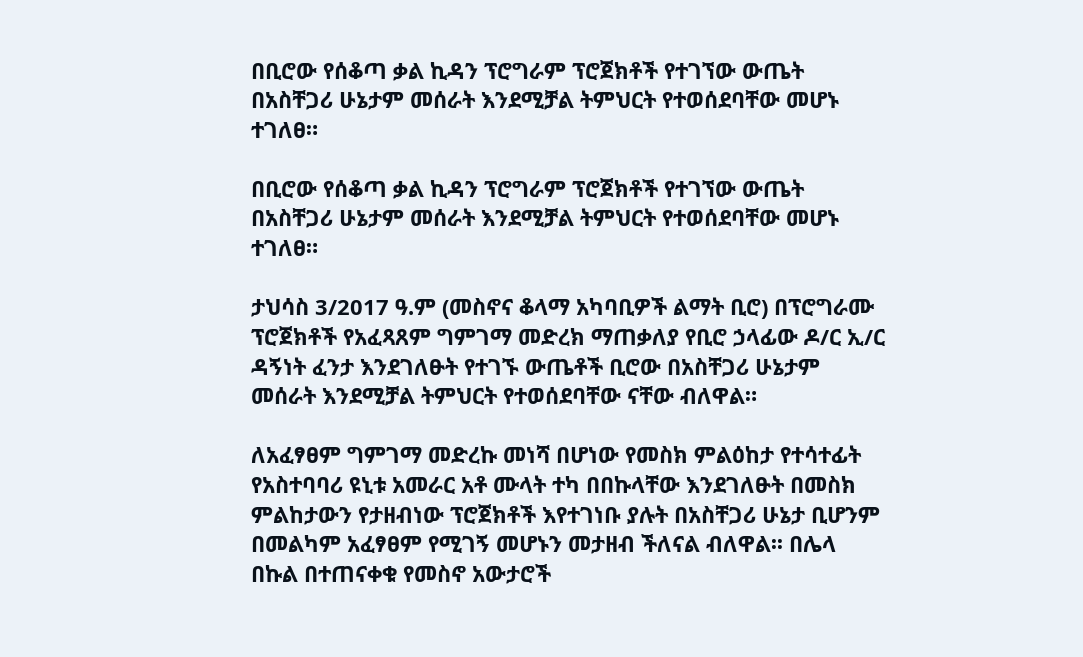በቢሮው የሰቆጣ ቃል ኪዳን ፕሮግራም ፕሮጀክቶች የተገኘው ውጤት በአስቸጋሪ ሁኔታም መሰራት እንደሚቻል ትምህርት የተወሰደባቸው መሆኑ ተገለፀ።

በቢሮው የሰቆጣ ቃል ኪዳን ፕሮግራም ፕሮጀክቶች የተገኘው ውጤት በአስቸጋሪ ሁኔታም መሰራት እንደሚቻል ትምህርት የተወሰደባቸው መሆኑ ተገለፀ።

ታህሳስ 3/2017 ዓ.ም (መስኖና ቆላማ አካባቢዎች ልማት ቢሮ) በፕሮግራሙ ፕሮጀክቶች የአፈጻጸም ግምገማ መድረክ ማጠቃለያ የቢሮ ኃላፊው ዶ/ር ኢ/ር ዳኝነት ፈንታ እንደገለፁት የተገኙ ውጤቶች ቢሮው በአስቸጋሪ ሁኔታም መሰራት እንደሚቻል ትምህርት የተወሰደባቸው ናቸው ብለዋል።

ለአፈፃፀም ግምገማ መድረኩ መነሻ በሆነው የመስክ ምልዕከታ የተሳተፊት የአስተባባሪ ዩኒቱ አመራር አቶ ሙላት ተካ በበኩላቸው እንደገለፁት በመስክ ምልከታውን የታዘብነው ፕሮጀክቶች እየተገነቡ ያሉት በአስቸጋሪ ሁኔታ ቢሆንም በመልካም አፈፃፀም የሚገኝ መሆኑን መታዘብ ችለናል ብለዋል፡፡ በሌላ በኩል በተጠናቀቁ የመስኖ አውታሮች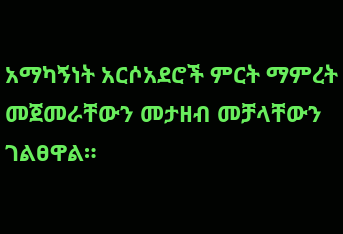አማካኝነት አርሶአደሮች ምርት ማምረት መጀመራቸውን መታዘብ መቻላቸውን ገልፀዋል።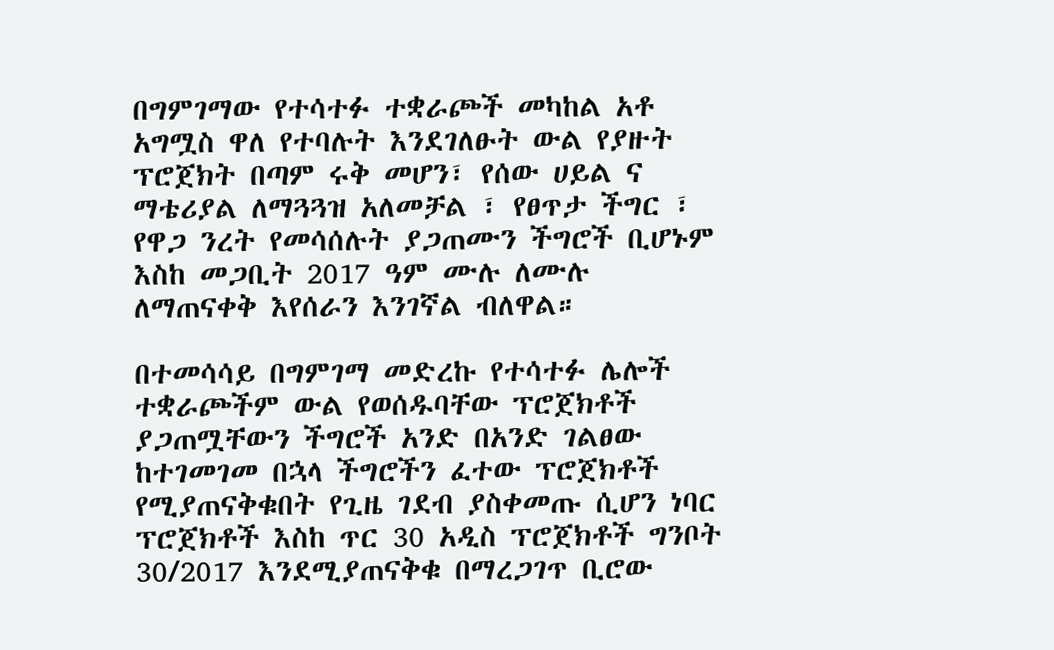በግምገማው የተሳተፉ ተቋራጮች መካከል አቶ አግሟስ ዋለ የተባሉት እንደገለፁት ውል የያዙት ፕሮጀክት በጣም ሩቅ መሆን፣ የሰው ሀይል ና ማቴሪያል ለማጓጓዝ አለመቻል ፣ የፀጥታ ችግር ፣ የዋጋ ንረት የመሳሰሉት ያጋጠሙን ችግሮች ቢሆኑም እስከ መጋቢት 2017 ዓም ሙሉ ለሙሉ ለማጠናቀቅ እየሰራን እንገኛል ብለዋል።

በተመሳሳይ በግምገማ መድረኩ የተሳተፉ ሌሎች ተቋራጮችም ውል የወሰዱባቸው ፕሮጀክቶች ያጋጠሟቸውን ችግሮች አንድ በአንድ ገልፀው ከተገመገመ በኋላ ችግሮችን ፈተው ፕሮጀክቶች የሚያጠናቅቁበት የጊዜ ገደብ ያስቀመጡ ሲሆን ነባር ፕሮጀክቶች እስከ ጥር 30 አዲስ ፕሮጀክቶች ግንቦት 30/2017 እንደሚያጠናቅቁ በማረጋገጥ ቢሮው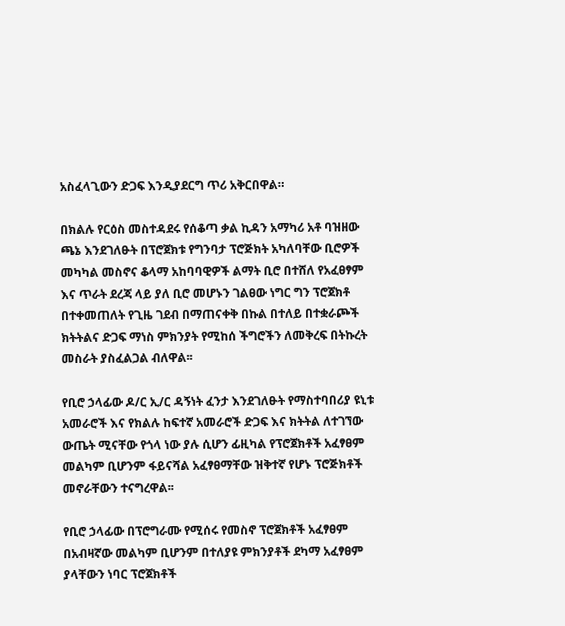አስፈላጊውን ድጋፍ እንዲያደርግ ጥሪ አቅርበዋል።

በክልሉ የርዕስ መስተዳደሩ የሰቆጣ ቃል ኪዳን አማካሪ አቶ ባዝዘው ጫኔ እንደገለፁት በፕሮጀክቱ የግንባታ ፕሮጅክት አካለባቸው ቢሮዎች መካካል መስኖና ቆላማ አከባባዊዎች ልማት ቢሮ በተሸለ የአፈፀፃም እና ጥራት ደረጃ ላይ ያለ ቢሮ መሆኑን ገልፀው ነግር ግን ፕሮጀክቶ በተቀመጠለት የጊዜ ገደብ በማጠናቀቅ በኩል በተለይ በተቋራጮች ክትትልና ድጋፍ ማነስ ምክንያት የሚከሰ ችግሮችን ለመቅረፍ በትኩረት መስራት ያስፈልጋል ብለዋል፡፡

የቢሮ ኃላፊው ዶ/ር ኢ/ር ዳኝነት ፈንታ እንደገለፁት የማስተባበሪያ ዩኒቱ አመራሮች እና የክልሉ ከፍተኛ አመራሮች ድጋፍ እና ክትትል ለተገኘው ውጤት ሚናቸው የጎላ ነው ያሉ ሲሆን ፊዚካል የፕሮጀክቶች አፈፃፀም መልካም ቢሆንም ፋይናሻል አፈፃፀማቸው ዝቅተኛ የሆኑ ፕሮጅክቶች መኖራቸውን ተናግረዋል፡፡

የቢሮ ኃላፊው በፕሮግራሙ የሚሰሩ የመስኖ ፕሮጀክቶች አፈፃፀም በአብዛኛው መልካም ቢሆንም በተለያዩ ምክንያቶች ደካማ አፈፃፀም ያላቸውን ነባር ፕሮጀክቶች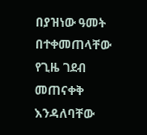በያዝነው ዓመት በተቀመጠላቸው የጊዜ ገደብ መጠናቀቅ እንዳለባቸው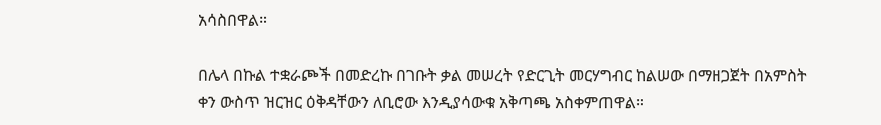አሳስበዋል።

በሌላ በኩል ተቋራጮች በመድረኩ በገቡት ቃል መሠረት የድርጊት መርሃግብር ከልሠው በማዘጋጀት በአምስት ቀን ውስጥ ዝርዝር ዕቅዳቸውን ለቢሮው እንዲያሳውቁ አቅጣጫ አስቀምጠዋል።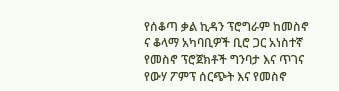የሰቆጣ ቃል ኪዳን ፕሮግራም ከመስኖ ና ቆላማ አካባቢዎች ቢሮ ጋር አነስተኛ የመስኖ ፕሮጀክቶች ግንባታ እና ጥገና የውሃ ፖምፕ ሰርጭት እና የመስኖ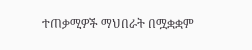ተጠቃሚዎች ማህበራት በሟቋቋም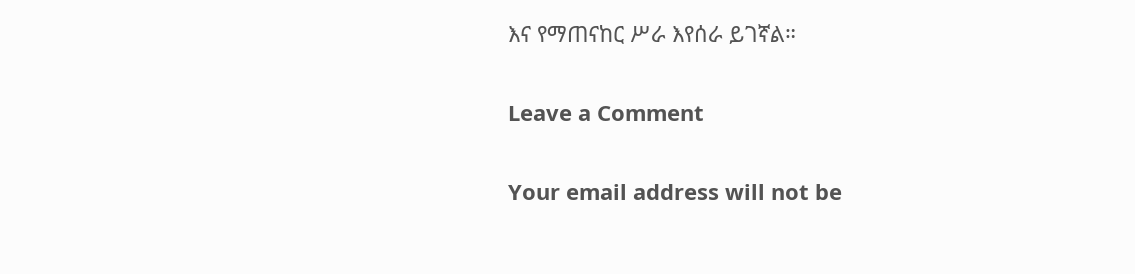እና የማጠናከር ሥራ እየሰራ ይገኛል።

Leave a Comment

Your email address will not be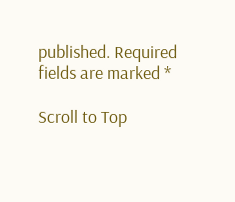published. Required fields are marked *

Scroll to Top